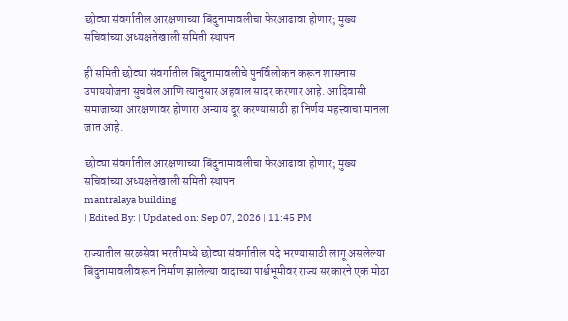छोट्या संवर्गातील आरक्षणाच्या बिंदुनामावलीचा फेरआढावा होणार; मुख्य सचिवांच्या अध्यक्षतेखाली समिती स्थापन

ही समिती छोट्या संवर्गातील बिंदुनामावलीचे पुनर्विलोकन करून शासनास उपाययोजना सुचवेल आणि त्यानुसार अहवाल सादर करणार आहे. आदिवासी समाजाच्या आरक्षणावर होणारा अन्याय दूर करण्यासाठी हा निर्णय महत्त्वाचा मानला जात आहे.

छोट्या संवर्गातील आरक्षणाच्या बिंदुनामावलीचा फेरआढावा होणार; मुख्य सचिवांच्या अध्यक्षतेखाली समिती स्थापन
mantralaya building
| Edited By: | Updated on: Sep 07, 2026 | 11:45 PM

राज्यातील सरळसेवा भरतीमध्ये छोट्या संवर्गातील पदे भरण्यासाठी लागू असलेल्या बिंदुनामावलीवरून निर्माण झालेल्या वादाच्या पार्श्वभूमीवर राज्य सरकारने एक मोठा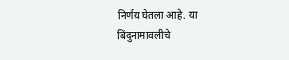निर्णय घेतला आहे. या बिंदुनामावलीचे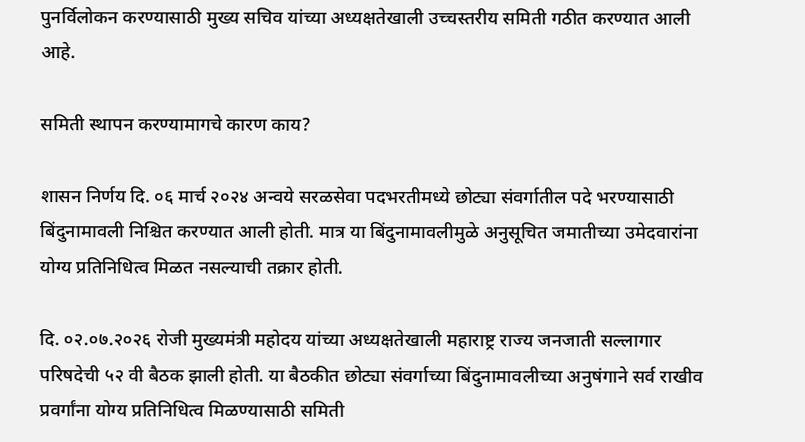पुनर्विलोकन करण्यासाठी मुख्य सचिव यांच्या अध्यक्षतेखाली उच्चस्तरीय समिती गठीत करण्यात आली आहे.

समिती स्थापन करण्यामागचे कारण काय?

शासन निर्णय दि. ०६ मार्च २०२४ अन्वये सरळसेवा पदभरतीमध्ये छोट्या संवर्गातील पदे भरण्यासाठी बिंदुनामावली निश्चित करण्यात आली होती. मात्र या बिंदुनामावलीमुळे अनुसूचित जमातीच्या उमेदवारांना योग्य प्रतिनिधित्व मिळत नसल्याची तक्रार होती.

दि. ०२.०७.२०२६ रोजी मुख्यमंत्री महोदय यांच्या अध्यक्षतेखाली महाराष्ट्र राज्य जनजाती सल्लागार परिषदेची ५२ वी बैठक झाली होती. या बैठकीत छोट्या संवर्गाच्या बिंदुनामावलीच्या अनुषंगाने सर्व राखीव प्रवर्गांना योग्य प्रतिनिधित्व मिळण्यासाठी समिती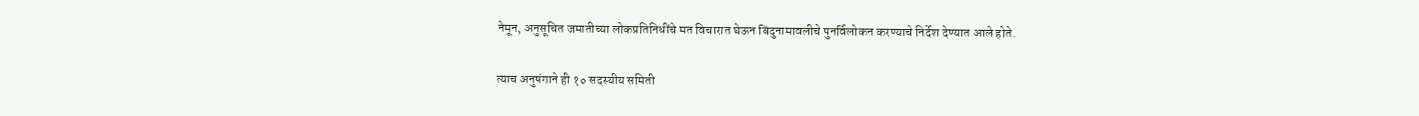नेमून, अनुसूचित जमातीच्या लोकप्रतिनिधींचे मत विचारात घेऊन बिंदुनामावलीचे पुनर्विलोकन करण्याचे निर्देश देण्यात आले होते.

त्याच अनुषंगाने ही १० सदस्यीय समिती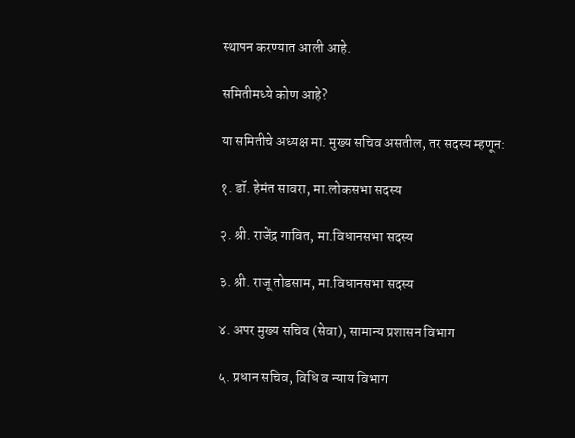स्थापन करण्यात आली आहे.

समितीमध्ये कोण आहे?

या समितीचे अध्यक्ष मा. मुख्य सचिव असतील, तर सदस्य म्हणून:

१. डॉ. हेमंत सावरा, मा.लोकसभा सदस्य

२. श्री. राजेंद्र गावित, मा.विधानसभा सदस्य

३. श्री. राजू तोडसाम, मा.विधानसभा सदस्य

४. अपर मुख्य सचिव (सेवा), सामान्य प्रशासन विभाग

५. प्रधान सचिव, विधि व न्याय विभाग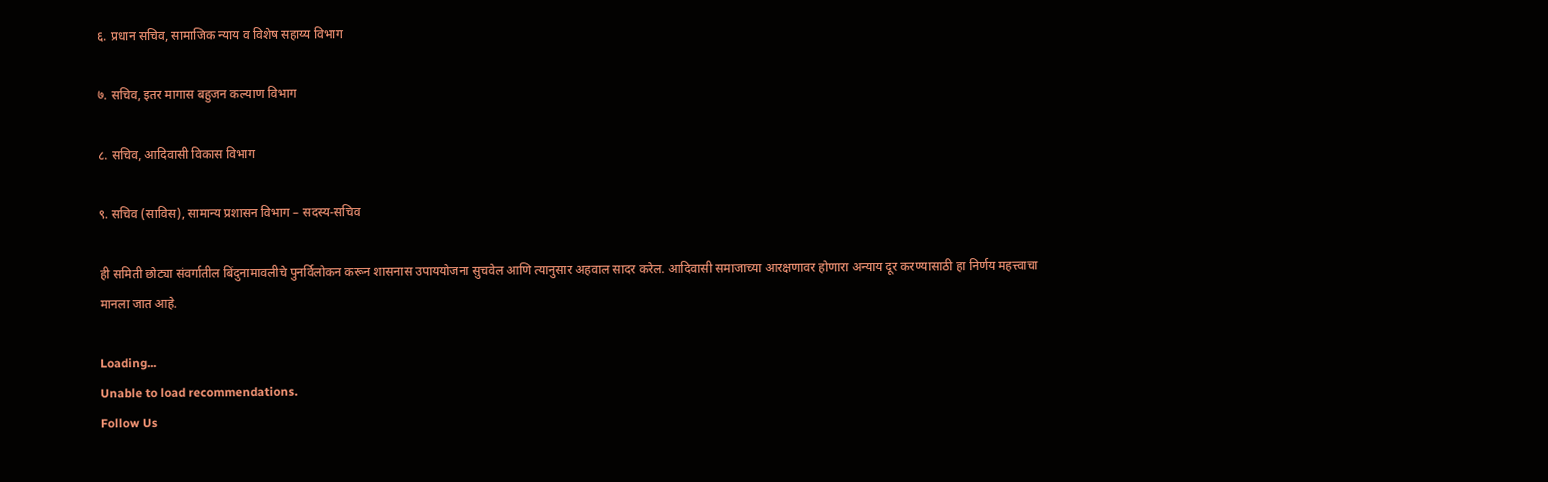६. प्रधान सचिव, सामाजिक न्याय व विशेष सहाय्य विभाग

७. सचिव, इतर मागास बहुजन कल्याण विभाग

८. सचिव, आदिवासी विकास विभाग

९. सचिव (साविस), सामान्य प्रशासन विभाग – सदस्य-सचिव

ही समिती छोट्या संवर्गातील बिंदुनामावलीचे पुनर्विलोकन करून शासनास उपाययोजना सुचवेल आणि त्यानुसार अहवाल सादर करेल. आदिवासी समाजाच्या आरक्षणावर होणारा अन्याय दूर करण्यासाठी हा निर्णय महत्त्वाचा मानला जात आहे.

Loading...
Unable to load recommendations.
Follow Us